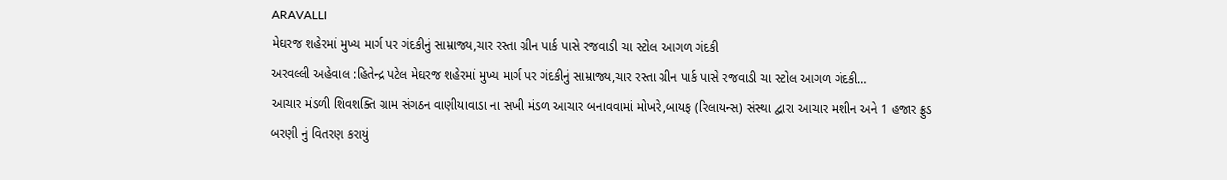ARAVALLI
મેઘરજ શહેરમાં મુખ્ય માર્ગ પર ગંદકીનું સામ્રાજ્ય,ચાર રસ્તા ગ્રીન પાર્ક પાસે રજવાડી ચા સ્ટોલ આગળ ગંદકી
અરવલ્લી અહેવાલ :હિતેન્દ્ર પટેલ મેઘરજ શહેરમાં મુખ્ય માર્ગ પર ગંદકીનું સામ્રાજ્ય,ચાર રસ્તા ગ્રીન પાર્ક પાસે રજવાડી ચા સ્ટોલ આગળ ગંદકી…
આચાર મંડળી શિવશક્તિ ગ્રામ સંગઠન વાણીયાવાડા ના સખી મંડળ આચાર બનાવવામાં મોખરે,બાયફ (રિલાયન્સ) સંસ્થા દ્વારા આચાર મશીન અને 1 હજાર ફ્રુડ બરણી નું વિતરણ કરાયું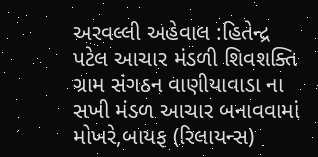અરવલ્લી અહેવાલ :હિતેન્દ્ર પટેલ આચાર મંડળી શિવશક્તિ ગ્રામ સંગઠન વાણીયાવાડા ના સખી મંડળ આચાર બનાવવામાં મોખરે,બાયફ (રિલાયન્સ)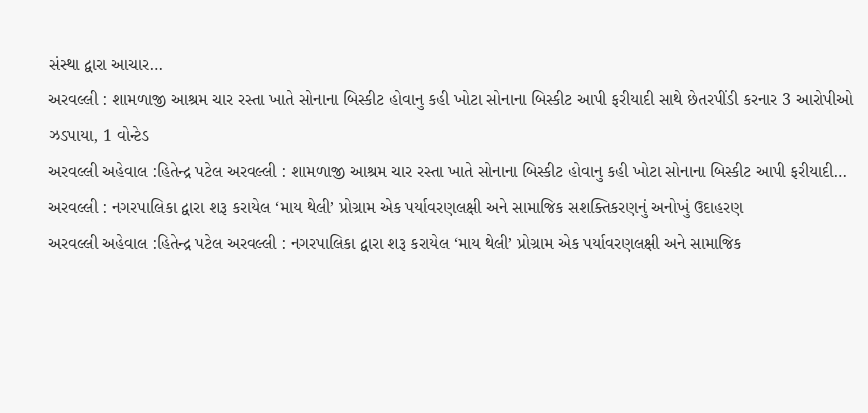સંસ્થા દ્વારા આચાર…
અરવલ્લી : શામળાજી આશ્રમ ચાર રસ્તા ખાતે સોનાના બિસ્કીટ હોવાનુ કહી ખોટા સોનાના બિસ્કીટ આપી ફરીયાદી સાથે છેતરપીંડી કરનાર 3 આરોપીઓ ઝડપાયા, 1 વોન્ટેડ
અરવલ્લી અહેવાલ :હિતેન્દ્ર પટેલ અરવલ્લી : શામળાજી આશ્રમ ચાર રસ્તા ખાતે સોનાના બિસ્કીટ હોવાનુ કહી ખોટા સોનાના બિસ્કીટ આપી ફરીયાદી…
અરવલ્લી : નગરપાલિકા દ્વારા શરૂ કરાયેલ ‘માય થેલી’ પ્રોગ્રામ એક પર્યાવરણલક્ષી અને સામાજિક સશક્તિકરણનું અનોખું ઉદાહરણ
અરવલ્લી અહેવાલ :હિતેન્દ્ર પટેલ અરવલ્લી : નગરપાલિકા દ્વારા શરૂ કરાયેલ ‘માય થેલી’ પ્રોગ્રામ એક પર્યાવરણલક્ષી અને સામાજિક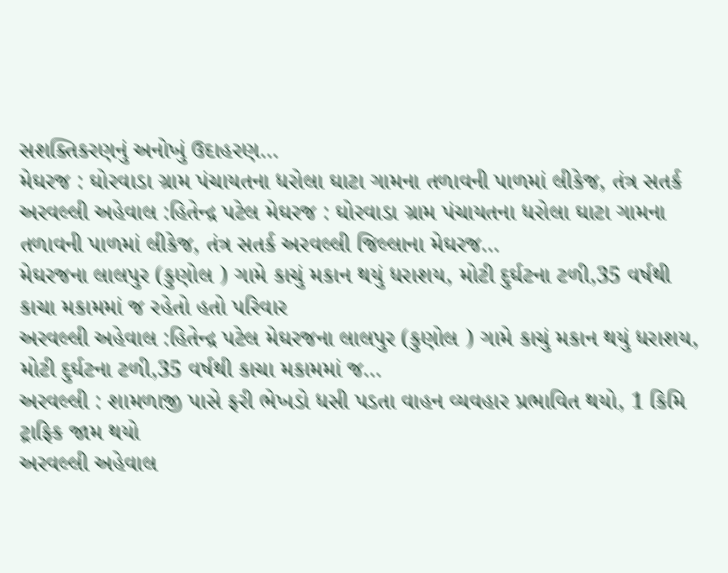સશક્તિકરણનું અનોખું ઉદાહરણ…
મેઘરજ : ઘોરવાડા ગ્રામ પંચાયતના ધરોલા ઘાટા ગામના તળાવની પાળમાં લીકેજ, તંત્ર સતર્ક
અરવલ્લી અહેવાલ :હિતેન્દ્ર પટેલ મેઘરજ : ઘોરવાડા ગ્રામ પંચાયતના ધરોલા ઘાટા ગામના તળાવની પાળમાં લીકેજ, તંત્ર સતર્ક અરવલ્લી જિલ્લાના મેઘરજ…
મેઘરજના લાલપુર (કુણોલ ) ગામે કાચું મકાન થયું ધરાશય, મોટી દુર્ઘટના ટળી,35 વર્ષથી કાચા મકામમાં જ રહેતો હતો પરિવાર
અરવલ્લી અહેવાલ :હિતેન્દ્ર પટેલ મેઘરજના લાલપુર (કુણોલ ) ગામે કાચું મકાન થયું ધરાશય, મોટી દુર્ઘટના ટળી,35 વર્ષથી કાચા મકામમાં જ…
અરવલ્લી : શામળાજી પાસે ફરી ભેખડો ધસી પડતા વાહન વ્યવહાર પ્રભાવિત થયો, 1 કિમિ ટ્રાફિક જામ થયો
અરવલ્લી અહેવાલ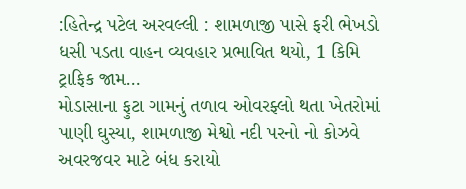:હિતેન્દ્ર પટેલ અરવલ્લી : શામળાજી પાસે ફરી ભેખડો ધસી પડતા વાહન વ્યવહાર પ્રભાવિત થયો, 1 કિમિ ટ્રાફિક જામ…
મોડાસાના ફુટા ગામનું તળાવ ઓવરફ્લો થતા ખેતરોમાં પાણી ઘુસ્યા, શામળાજી મેશ્વો નદી પરનો નો કોઝવે અવરજવર માટે બંધ કરાયો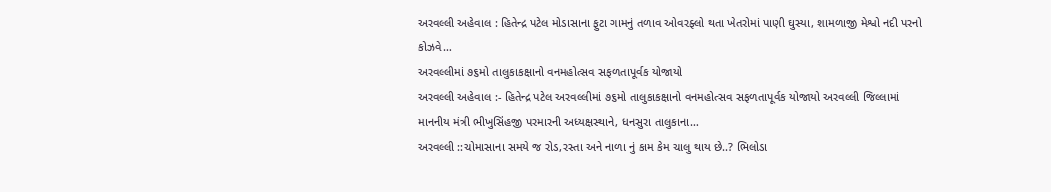અરવલ્લી અહેવાલ : હિતેન્દ્ર પટેલ મોડાસાના ફુટા ગામનું તળાવ ઓવરફ્લો થતા ખેતરોમાં પાણી ઘુસ્યા, શામળાજી મેશ્વો નદી પરનો કોઝવે…
અરવલ્લીમાં ૭૬મો તાલુકાકક્ષાનો વનમહોત્સવ સફળતાપૂર્વક યોજાયો
અરવલ્લી અહેવાલ :- હિતેન્દ્ર પટેલ અરવલ્લીમાં ૭૬મો તાલુકાકક્ષાનો વનમહોત્સવ સફળતાપૂર્વક યોજાયો અરવલ્લી જિલ્લામાં માનનીય મંત્રી ભીખુસિંહજી પરમારની અધ્યક્ષસ્થાને, ધનસુરા તાલુકાના…
અરવલ્લી ::ચોમાસાના સમયે જ રોડ,રસ્તા અને નાળા નું કામ કેમ ચાલુ થાય છે..? ભિલોડા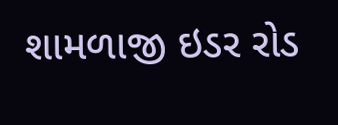શામળાજી ઇડર રોડ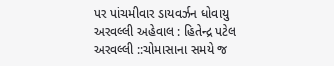પર પાંચમીવાર ડાયવર્ઝન ધોવાયુ
અરવલ્લી અહેવાલ : હિતેન્દ્ર પટેલ અરવલ્લી ::ચોમાસાના સમયે જ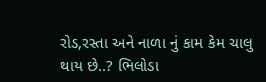રોડ,રસ્તા અને નાળા નું કામ કેમ ચાલુ થાય છે..? ભિલોડા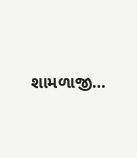શામળાજી…